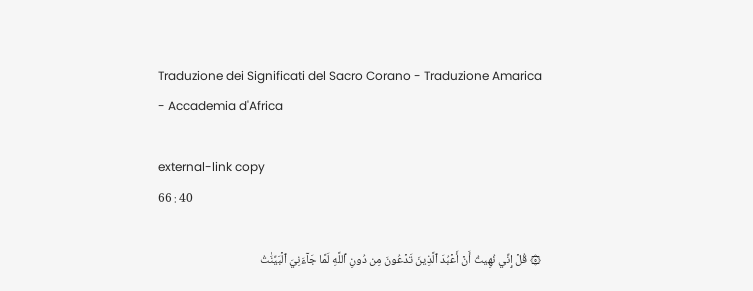Traduzione dei Significati del Sacro Corano - Traduzione Amarica - Accademia d'Africa

external-link copy
66 : 40

۞ قُلۡ إِنِّي نُهِيتُ أَنۡ أَعۡبُدَ ٱلَّذِينَ تَدۡعُونَ مِن دُونِ ٱللَّهِ لَمَّا جَآءَنِيَ ٱلۡبَيِّنَٰتُ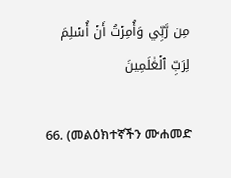مِن رَّبِّي وَأُمِرۡتُ أَنۡ أُسۡلِمَ لِرَبِّ ٱلۡعَٰلَمِينَ

66. (መልዕክተኛችን ሙሐመድ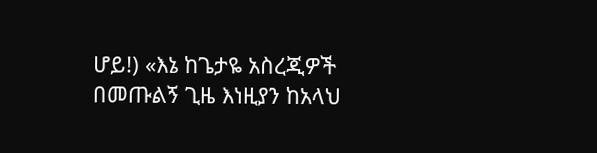ሆይ!) «እኔ ከጌታዬ አስረጂዎች በመጡልኝ ጊዜ እነዚያን ከአላህ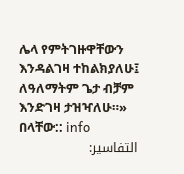ሌላ የምትገዙዋቸውን እንዳልገዛ ተከልክያለሁ፤ ለዓለማትም ጌታ ብቻም እንድገዛ ታዝዣለሁ።» በላቸው:: info
التفاسير: